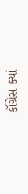કૉંગ્રેસ ક્યાં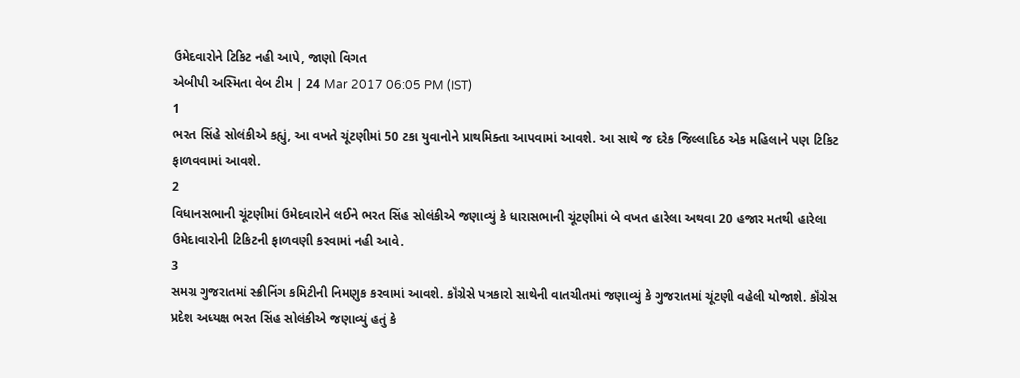ઉમેદવારોને ટિકિટ નહી આપે, જાણો વિગત
એબીપી અસ્મિતા વેબ ટીમ | 24 Mar 2017 06:05 PM (IST)
1
ભરત સિંહે સોલંકીએ કહ્યું, આ વખતે ચૂંટણીમાં 50 ટકા યુવાનોને પ્રાથમિક્તા આપવામાં આવશે. આ સાથે જ દરેક જિલ્લાદિઠ એક મહિલાને પણ ટિકિટ ફાળવવામાં આવશે.
2
વિધાનસભાની ચૂંટણીમાં ઉમેદવારોને લઈને ભરત સિંહ સોલંકીએ જણાવ્યું કે ધારાસભાની ચૂંટણીમાં બે વખત હારેલા અથવા 20 હજાર મતથી હારેલા ઉમેદાવારોની ટિકિટની ફાળવણી કરવામાં નહી આવે.
3
સમગ્ર ગુજરાતમાં સ્ક્રીનિંગ કમિટીની નિમણુક કરવામાં આવશે. કૉંગ્રેસે પત્રકારો સાથેની વાતચીતમાં જણાવ્યું કે ગુજરાતમાં ચૂંટણી વહેલી યોજાશે. કૉંગ્રેસ પ્રદેશ અધ્યક્ષ ભરત સિંહ સોલંકીએ જણાવ્યું હતું કે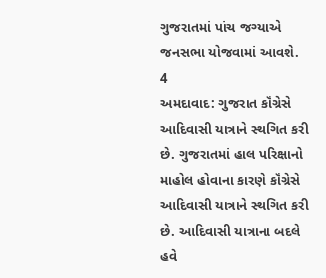ગુજરાતમાં પાંચ જગ્યાએ જનસભા યોજવામાં આવશે.
4
અમદાવાદ: ગુજરાત કૉંગ્રેસે આદિવાસી યાત્રાને સ્થગિત કરી છે. ગુજરાતમાં હાલ પરિક્ષાનો માહોલ હોવાના કારણે કૉંગ્રેસે આદિવાસી યાત્રાને સ્થગિત કરી છે. આદિવાસી યાત્રાના બદલે હવે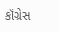કૉંગ્રેસ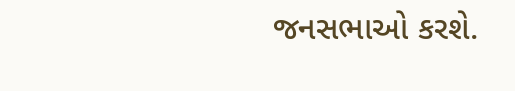જનસભાઓ કરશે.